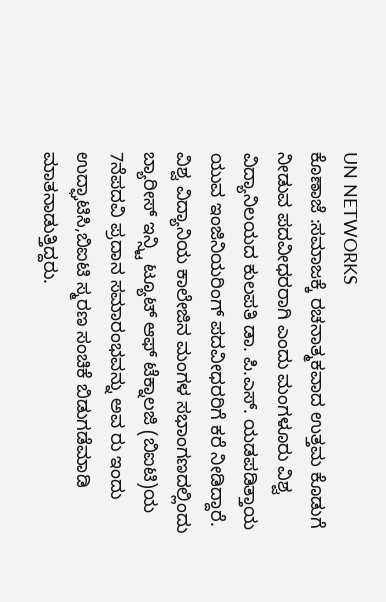UN NETWORKS
ಕೊಣಾಜೆ :ಸಮಾಜಕ್ಕೆ ರಚನಾತ್ಮಕವಾದ ಉತ್ತಮ ಕೊಡುಗೆ ನೀಡುವ ಪದವೀಧರರಾಗಿ ಎಂದು ಮಂಗಳೂರು ವಿಶ್ವ ವಿದ್ಯಾನಿಲಯದ ಕುಲಪತಿ ಡಾ. ಪಿ.ಎಸ್. ಯಡಪಡಿತ್ತಾಯ ಯುವ ಇಂಜಿನಿಯರಿಂಗ್ ಪದವೀಧರರಿಗೆ ಕರೆ ನೀಡಿದ್ದಾರೆ.
ವಿಶ್ವ ವಿದ್ಯಾನಿಯ ಕಾಲೇಜಿನ ಮಂಗಳ ಸಭಾಂಗಣದಲ್ಲಿಂದು ಬ್ಯಾರೀಸ್ ಇನ್ಸ್ಟಿ ಟ್ಯೂಟ್ ಆಫ್ ಟೆಕ್ನಾಲಜಿ (ಬಿಐಟಿ)ಯ 7ನೆಪದವಿ ಪ್ರದಾನ ಸಮಾರಂಭವನ್ನು ಅವ ರು ಇಂದು ಉದ್ಘಾಟಿಸಿ,ಬಿಐಟಿ ಸ್ಮರಣ ಸಂಚಿಕೆ ಬಿಡುಗಡೆಮಾಡಿ ಮಾತನಾಡುತ್ತಿದ್ದರು.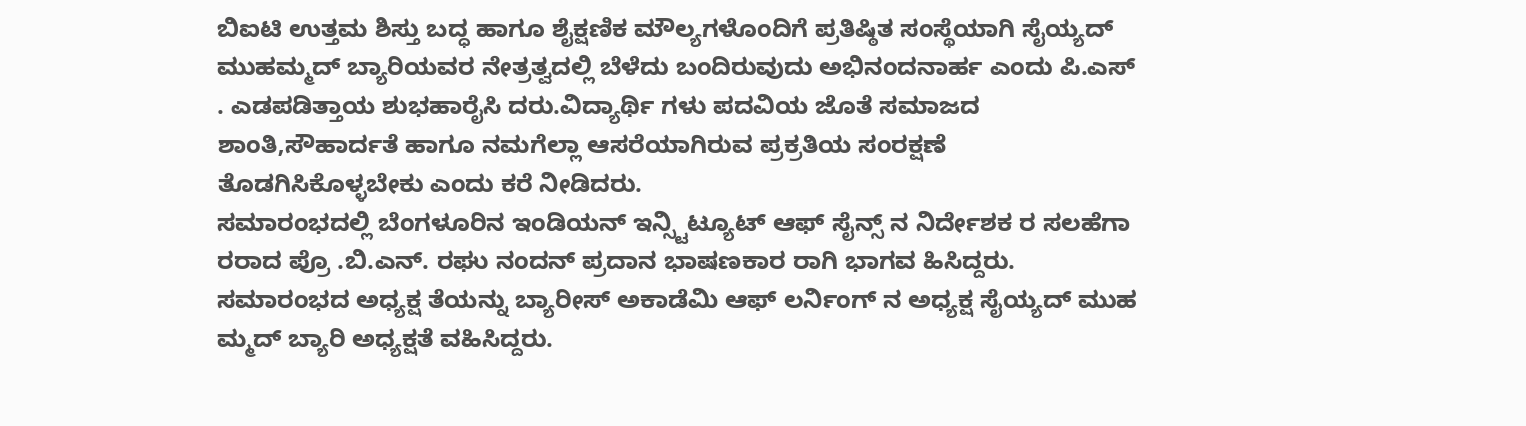ಬಿಐಟಿ ಉತ್ತಮ ಶಿಸ್ತು ಬದ್ಧ ಹಾಗೂ ಶೈಕ್ಷಣಿಕ ಮೌಲ್ಯಗಳೊಂದಿಗೆ ಪ್ರತಿಷ್ಠಿತ ಸಂಸ್ಥೆಯಾಗಿ ಸೈಯ್ಯದ್ ಮುಹಮ್ಮದ್ ಬ್ಯಾರಿಯವರ ನೇತ್ರತ್ವದಲ್ಲಿ ಬೆಳೆದು ಬಂದಿರುವುದು ಅಭಿನಂದನಾರ್ಹ ಎಂದು ಪಿ.ಎಸ್ . ಎಡಪಡಿತ್ತಾಯ ಶುಭಹಾರೈಸಿ ದರು.ವಿದ್ಯಾರ್ಥಿ ಗಳು ಪದವಿಯ ಜೊತೆ ಸಮಾಜದ ಶಾಂತಿ,ಸೌಹಾರ್ದತೆ ಹಾಗೂ ನಮಗೆಲ್ಲಾ ಆಸರೆಯಾಗಿರುವ ಪ್ರಕ್ರತಿಯ ಸಂರಕ್ಷಣೆ ತೊಡಗಿಸಿಕೊಳ್ಳಬೇಕು ಎಂದು ಕರೆ ನೀಡಿದರು.
ಸಮಾರಂಭದಲ್ಲಿ ಬೆಂಗಳೂರಿನ ಇಂಡಿಯನ್ ಇನ್ಸ್ಟಿಟ್ಯೂಟ್ ಆಫ್ ಸೈನ್ಸ್ ನ ನಿರ್ದೇಶಕ ರ ಸಲಹೆಗಾ ರರಾದ ಪ್ರೊ .ಬಿ.ಎನ್. ರಘು ನಂದನ್ ಪ್ರದಾನ ಭಾಷಣಕಾರ ರಾಗಿ ಭಾಗವ ಹಿಸಿದ್ದರು. ಸಮಾರಂಭದ ಅಧ್ಯಕ್ಷ ತೆಯನ್ನು ಬ್ಯಾರೀಸ್ ಅಕಾಡೆಮಿ ಆಫ್ ಲರ್ನಿಂಗ್ ನ ಅಧ್ಯಕ್ಷ ಸೈಯ್ಯದ್ ಮುಹ ಮ್ಮದ್ ಬ್ಯಾರಿ ಅಧ್ಯಕ್ಷತೆ ವಹಿಸಿದ್ದರು.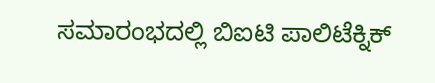ಸಮಾರಂಭದಲ್ಲಿ ಬಿಐಟಿ ಪಾಲಿಟೆಕ್ನಿಕ್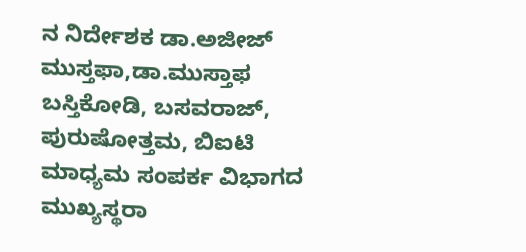ನ ನಿರ್ದೇಶಕ ಡಾ.ಅಜೀಜ್ ಮುಸ್ತಫಾ,ಡಾ.ಮುಸ್ತಾಫ ಬಸ್ತಿಕೋಡಿ, ಬಸವರಾಜ್, ಪುರುಷೋತ್ತಮ, ಬಿಐಟಿ ಮಾಧ್ಯಮ ಸಂಪರ್ಕ ವಿಭಾಗದ ಮುಖ್ಯಸ್ಥರಾ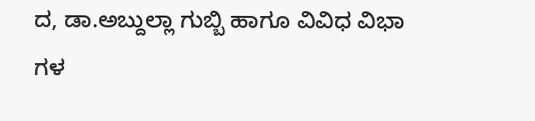ದ, ಡಾ.ಅಬ್ದುಲ್ಲಾ ಗುಬ್ಬಿ ಹಾಗೂ ವಿವಿಧ ವಿಭಾ ಗಳ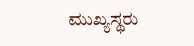ಮುಖ್ಯಸ್ಥರು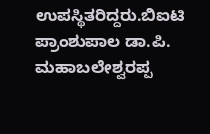ಉಪಸ್ಥಿತರಿದ್ದರು.ಬಿಐಟಿ ಪ್ರಾಂಶುಪಾಲ ಡಾ.ಪಿ. ಮಹಾಬಲೇಶ್ವರಪ್ಪ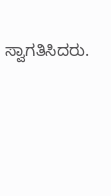ಸ್ವಾಗತಿಸಿದರು.